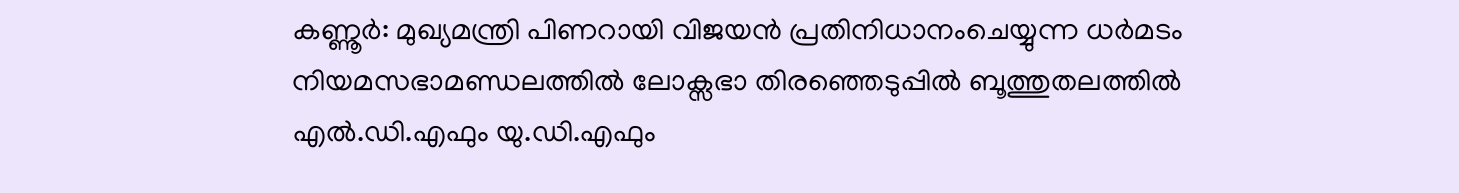കണ്ണൂർ: മുഖ്യമന്ത്രി പിണറായി വിജയൻ പ്രതിനിധാനംചെയ്യുന്ന ധർമടം നിയമസഭാമണ്ഡലത്തിൽ ലോക്സഭാ തിരഞ്ഞെടുപ്പിൽ ബൂത്തുതലത്തിൽ എൽ.ഡി.എഫും യു.ഡി.എഫും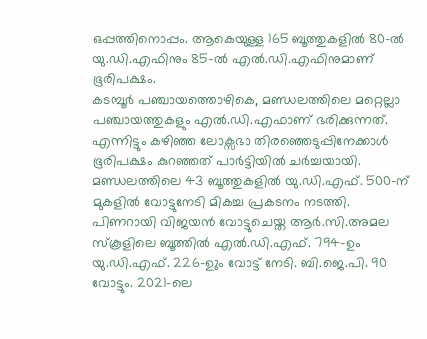ഒപ്പത്തിനൊപ്പം. ആകെയുള്ള 165 ബൂത്തുകളിൽ 80-ൽ യു.ഡി.എഫിനും 85-ൽ എൽ.ഡി.എഫിനുമാണ് ഭൂരിപക്ഷം.
കടമ്പൂർ പഞ്ചായത്തൊഴികെ, മണ്ഡലത്തിലെ മറ്റെല്ലാ പഞ്ചായത്തുകളും എൽ.ഡി.എഫാണ് ഭരിക്കുന്നത്. എന്നിട്ടും കഴിഞ്ഞ ലോക്സഭാ തിരഞ്ഞെടുപ്പിനേക്കാൾ ഭൂരിപക്ഷം കുറഞ്ഞത് പാർട്ടിയിൽ ചർച്ചയായി. മണ്ഡലത്തിലെ 43 ബൂത്തുകളിൽ യു.ഡി.എഫ്. 500-ന് മുകളിൽ വോട്ടുനേടി മികച്ച പ്രകടനം നടത്തി.
പിണറായി വിജയൻ വോട്ടുചെയ്ത ആർ.സി.അമല സ്കൂളിലെ ബൂത്തിൽ എൽ.ഡി.എഫ്. 794-ഉം യു.ഡി.എഫ്. 226-ഉും വോട്ട് നേടി. ബി.ജെ.പി. 90 വോട്ടും. 2021-ലെ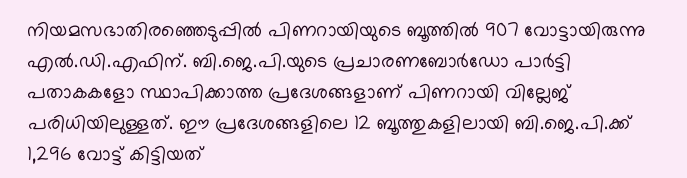നിയമസഭാതിരഞ്ഞെടുപ്പിൽ പിണറായിയുടെ ബൂത്തിൽ 907 വോട്ടായിരുന്നു എൽ.ഡി.എഫിന്. ബി.ജെ.പി.യുടെ പ്രചാരണബോർഡോ പാർട്ടി പതാകകളോ സ്ഥാപിക്കാത്ത പ്രദേശങ്ങളാണ് പിണറായി വില്ലേജ് പരിധിയിലുള്ളത്. ഈ പ്രദേശങ്ങളിലെ 12 ബൂത്തുകളിലായി ബി.ജെ.പി.ക്ക് 1,296 വോട്ട് കിട്ടിയത്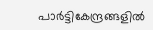പാർട്ടികേന്ദ്രങ്ങളിൽ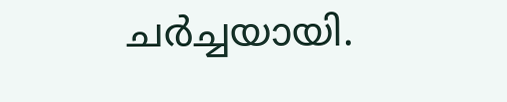ചർച്ചയായി.